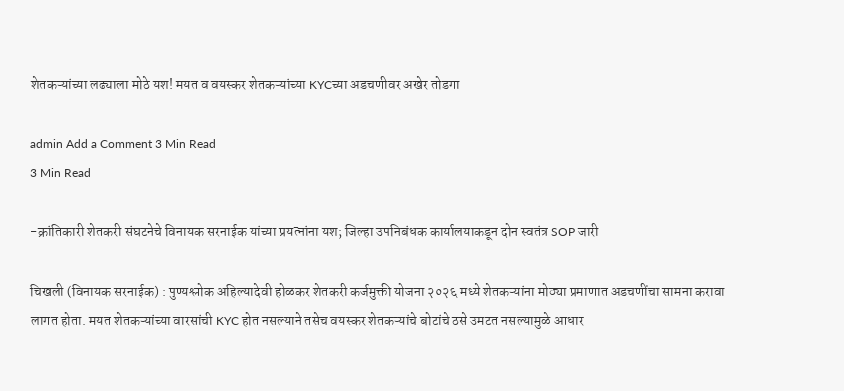शेतकऱ्यांच्या लढ्याला मोठे यश! मयत व वयस्कर शेतकऱ्यांच्या KYCच्या अडचणीवर अखेर तोडगा

admin Add a Comment 3 Min Read
3 Min Read

-क्रांतिकारी शेतकरी संघटनेचे विनायक सरनाईक यांच्या प्रयत्नांना यश; जिल्हा उपनिबंधक कार्यालयाकडून दोन स्वतंत्र SOP जारी

चिखली (विनायक सरनाईक) : पुण्यश्लोक अहिल्यादेवी होळकर शेतकरी कर्जमुक्ती योजना २०२६ मध्ये शेतकऱ्यांना मोठ्या प्रमाणात अडचणींचा सामना करावा लागत होता. मयत शेतकऱ्यांच्या वारसांची KYC होत नसल्याने तसेच वयस्कर शेतकऱ्यांचे बोटांचे ठसे उमटत नसल्यामुळे आधार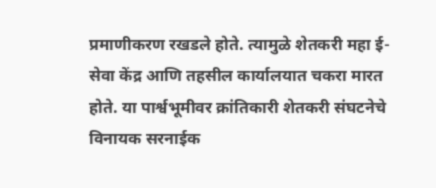प्रमाणीकरण रखडले होते. त्यामुळे शेतकरी महा ई-सेवा केंद्र आणि तहसील कार्यालयात चकरा मारत होते. या पार्श्वभूमीवर क्रांतिकारी शेतकरी संघटनेचे विनायक सरनाईक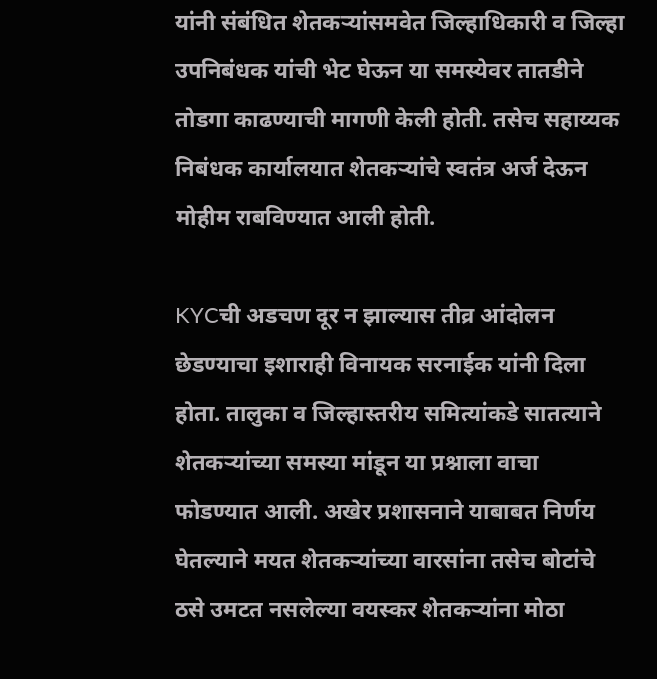यांनी संबंधित शेतकऱ्यांसमवेत जिल्हाधिकारी व जिल्हा उपनिबंधक यांची भेट घेऊन या समस्येवर तातडीने तोडगा काढण्याची मागणी केली होती. तसेच सहाय्यक निबंधक कार्यालयात शेतकऱ्यांचे स्वतंत्र अर्ज देऊन मोहीम राबविण्यात आली होती.

KYCची अडचण दूर न झाल्यास तीव्र आंदोलन छेडण्याचा इशाराही विनायक सरनाईक यांनी दिला होता. तालुका व जिल्हास्तरीय समित्यांकडे सातत्याने शेतकऱ्यांच्या समस्या मांडून या प्रश्नाला वाचा फोडण्यात आली. अखेर प्रशासनाने याबाबत निर्णय घेतल्याने मयत शेतकऱ्यांच्या वारसांना तसेच बोटांचे ठसे उमटत नसलेल्या वयस्कर शेतकऱ्यांना मोठा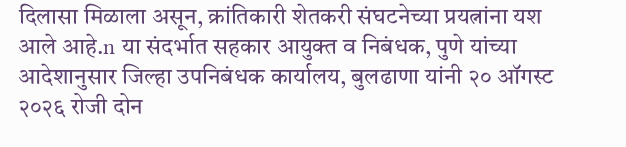दिलासा मिळाला असून, क्रांतिकारी शेतकरी संघटनेच्या प्रयत्नांना यश आले आहे.n या संदर्भात सहकार आयुक्त व निबंधक, पुणे यांच्या आदेशानुसार जिल्हा उपनिबंधक कार्यालय, बुलढाणा यांनी २० ऑगस्ट २०२६ रोजी दोन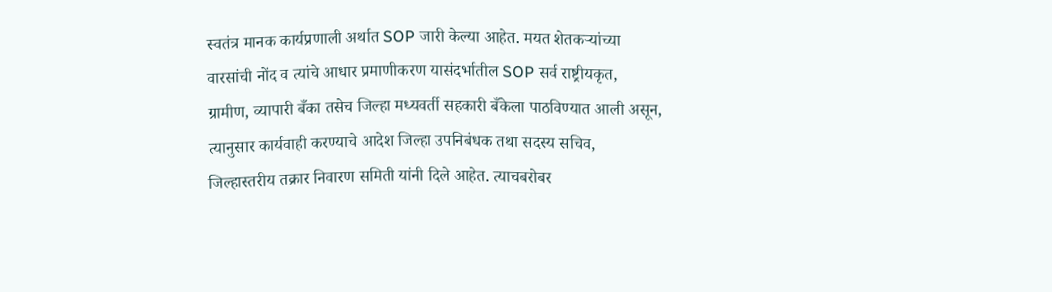स्वतंत्र मानक कार्यप्रणाली अर्थात SOP जारी केल्या आहेत. मयत शेतकऱ्यांच्या वारसांची नोंद व त्यांचे आधार प्रमाणीकरण यासंदर्भातील SOP सर्व राष्ट्रीयकृत, ग्रामीण, व्यापारी बँका तसेच जिल्हा मध्यवर्ती सहकारी बँकेला पाठविण्यात आली असून, त्यानुसार कार्यवाही करण्याचे आदेश जिल्हा उपनिबंधक तथा सदस्य सचिव, जिल्हास्तरीय तक्रार निवारण समिती यांनी दिले आहेत. त्याचबरोबर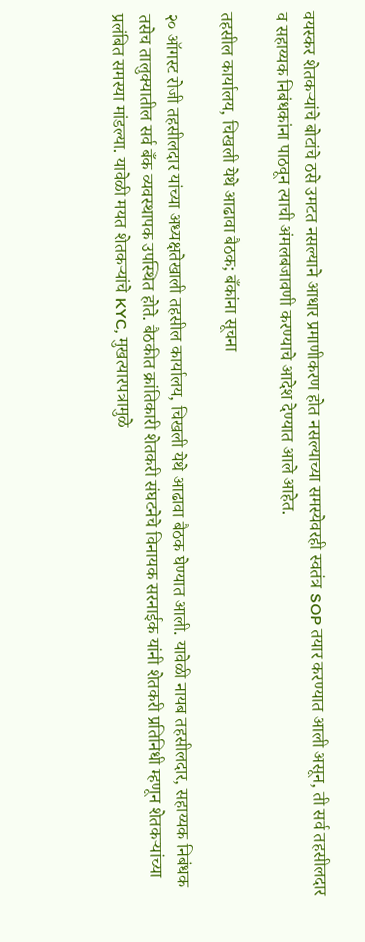वयस्कर शेतकऱ्यांचे बोटांचे ठसे उमटत नसल्याने आधार प्रमाणीकरण होत नसल्याच्या समस्येवरही स्वतंत्र SOP तयार करण्यात आली असून, ती सर्व तहसीलदार व सहाय्यक निबंधकांना पाठवून त्याची अंमलबजावणी करण्याचे आदेश देण्यात आले आहेत.

तहसील कार्यालय, चिखली येथे आढावा बैठक; बँकांना सूचना

२० ऑगस्ट रोजी तहसीलदार यांच्या अध्यक्षतेखाली तहसील कार्यालय, चिखली येथे आढावा बैठक घेण्यात आली. यावेळी नायब तहसीलदार, सहाय्यक निबंधक तसेच तालुक्यातील सर्व बँक व्यवस्थापक उपस्थित होते. बैठकीत क्रांतिकारी शेतकरी संघटनेचे विनायक सरनाईक यांनी शेतकरी प्रतिनिधी म्हणून शेतकऱ्यांच्या प्रलंबित समस्या मांडल्या. यावेळी मयत शेतकऱ्यांचे KYC, मुखत्यारपत्रामुळे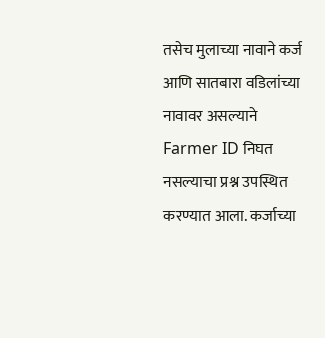तसेच मुलाच्या नावाने कर्ज आणि सातबारा वडिलांच्या नावावर असल्याने Farmer ID निघत नसल्याचा प्रश्न उपस्थित करण्यात आला. कर्जाच्या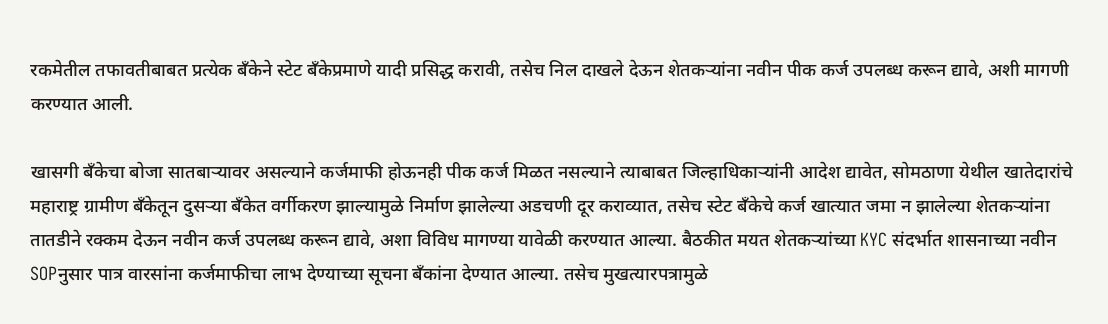रकमेतील तफावतीबाबत प्रत्येक बँकेने स्टेट बँकेप्रमाणे यादी प्रसिद्ध करावी, तसेच निल दाखले देऊन शेतकऱ्यांना नवीन पीक कर्ज उपलब्ध करून द्यावे, अशी मागणी करण्यात आली.

खासगी बँकेचा बोजा सातबाऱ्यावर असल्याने कर्जमाफी होऊनही पीक कर्ज मिळत नसल्याने त्याबाबत जिल्हाधिकाऱ्यांनी आदेश द्यावेत, सोमठाणा येथील खातेदारांचे महाराष्ट्र ग्रामीण बँकेतून दुसऱ्या बँकेत वर्गीकरण झाल्यामुळे निर्माण झालेल्या अडचणी दूर कराव्यात, तसेच स्टेट बँकेचे कर्ज खात्यात जमा न झालेल्या शेतकऱ्यांना तातडीने रक्कम देऊन नवीन कर्ज उपलब्ध करून द्यावे, अशा विविध मागण्या यावेळी करण्यात आल्या. बैठकीत मयत शेतकऱ्यांच्या KYC संदर्भात शासनाच्या नवीन SOPनुसार पात्र वारसांना कर्जमाफीचा लाभ देण्याच्या सूचना बँकांना देण्यात आल्या. तसेच मुखत्यारपत्रामुळे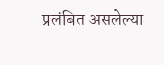प्रलंबित असलेल्या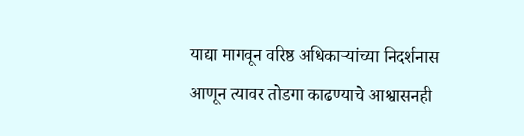याद्या मागवून वरिष्ठ अधिकाऱ्यांच्या निदर्शनास आणून त्यावर तोडगा काढण्याचे आश्वासनही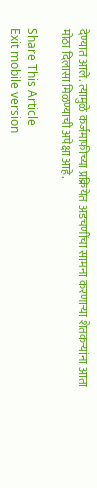देण्यात आले. त्यामुळे कर्जमाफीच्या प्रक्रियेत अडचणींचा सामना करणाऱ्या शेतकऱ्यांना आता मोठा दिलासा मिळण्याची अपेक्षा आहे.

Share This Article
Exit mobile version